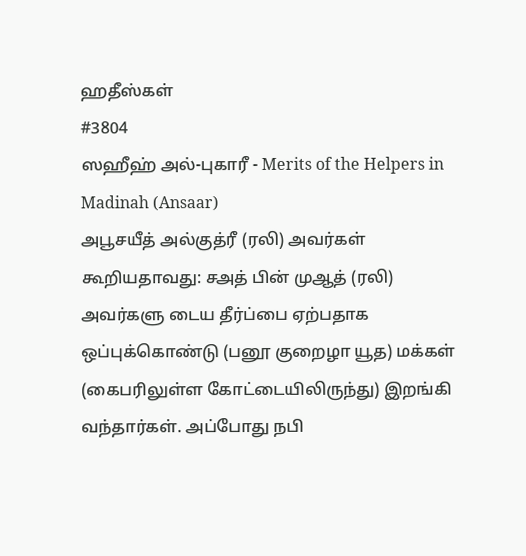ஹதீஸ்கள்
#3804
ஸஹீஹ் அல்-புகாரீ - Merits of the Helpers in Madinah (Ansaar)
அபூசயீத் அல்குத்ரீ (ரலி) அவர்கள் கூறியதாவது: சஅத் பின் முஆத் (ரலி) அவர்களு டைய தீர்ப்பை ஏற்பதாக ஒப்புக்கொண்டு (பனூ குறைழா யூத) மக்கள் (கைபரிலுள்ள கோட்டையிலிருந்து) இறங்கி வந்தார்கள். அப்போது நபி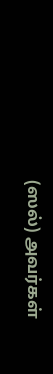(ஸல்) அவர்கள்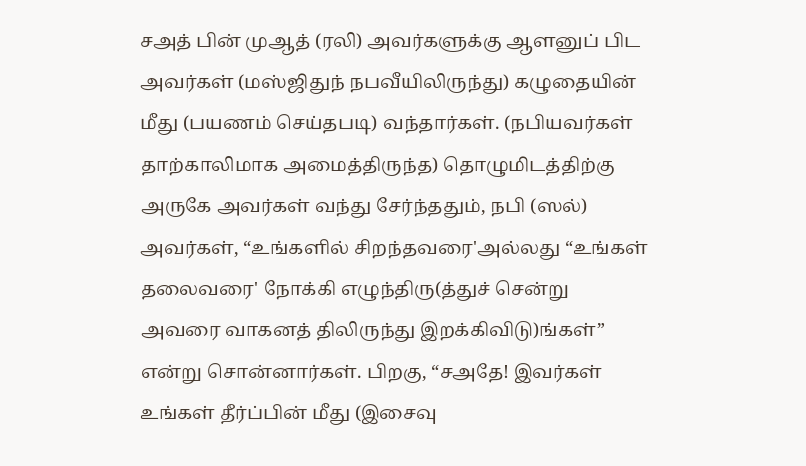சஅத் பின் முஆத் (ரலி) அவர்களுக்கு ஆளனுப் பிட அவர்கள் (மஸ்ஜிதுந் நபவீயிலிருந்து) கழுதையின் மீது (பயணம் செய்தபடி) வந்தார்கள். (நபியவர்கள் தாற்காலிமாக அமைத்திருந்த) தொழுமிடத்திற்கு அருகே அவர்கள் வந்து சேர்ந்ததும், நபி (ஸல்) அவர்கள், “உங்களில் சிறந்தவரை'அல்லது “உங்கள் தலைவரை' நோக்கி எழுந்திரு(த்துச் சென்று அவரை வாகனத் திலிருந்து இறக்கிவிடு)ங்கள்” என்று சொன்னார்கள். பிறகு, “சஅதே! இவர்கள் உங்கள் தீர்ப்பின் மீது (இசைவு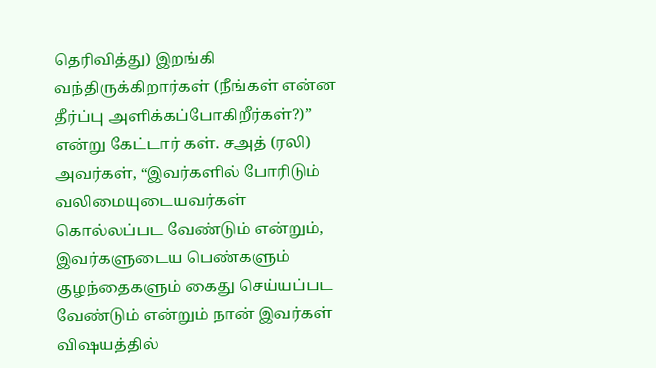தெரிவித்து) இறங்கி வந்திருக்கிறார்கள் (நீங்கள் என்ன தீர்ப்பு அளிக்கப்போகிறீர்கள்?)” என்று கேட்டார் கள். சஅத் (ரலி) அவர்கள், “இவர்களில் போரிடும் வலிமையுடையவர்கள் கொல்லப்பட வேண்டும் என்றும், இவர்களுடைய பெண்களும் குழந்தைகளும் கைது செய்யப்பட வேண்டும் என்றும் நான் இவர்கள் விஷயத்தில்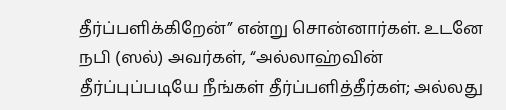தீர்ப்பளிக்கிறேன்” என்று சொன்னார்கள். உடனே நபி (ஸல்) அவர்கள், “அல்லாஹ்வின் தீர்ப்புப்படியே நீங்கள் தீர்ப்பளித்தீர்கள்; அல்லது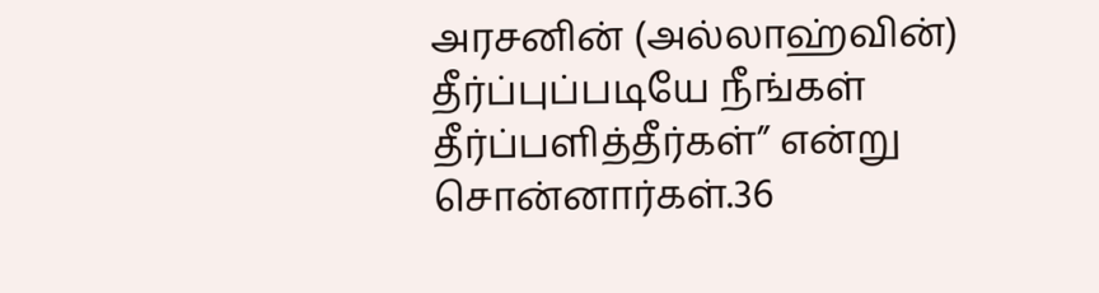அரசனின் (அல்லாஹ்வின்) தீர்ப்புப்படியே நீங்கள் தீர்ப்பளித்தீர்கள்” என்று சொன்னார்கள்.36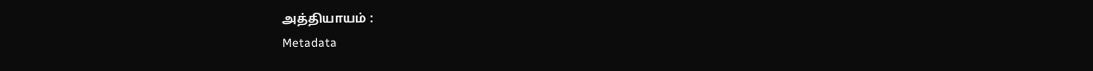அத்தியாயம் :
Metadata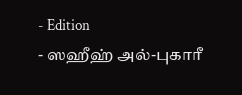- Edition
- ஸஹீஹ் அல்-புகாரீ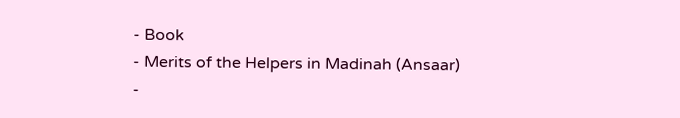- Book
- Merits of the Helpers in Madinah (Ansaar)
-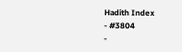Hadith Index
- #3804
-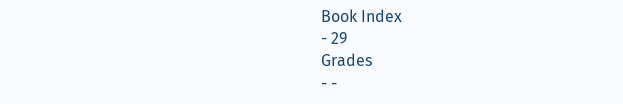Book Index
- 29
Grades
- -